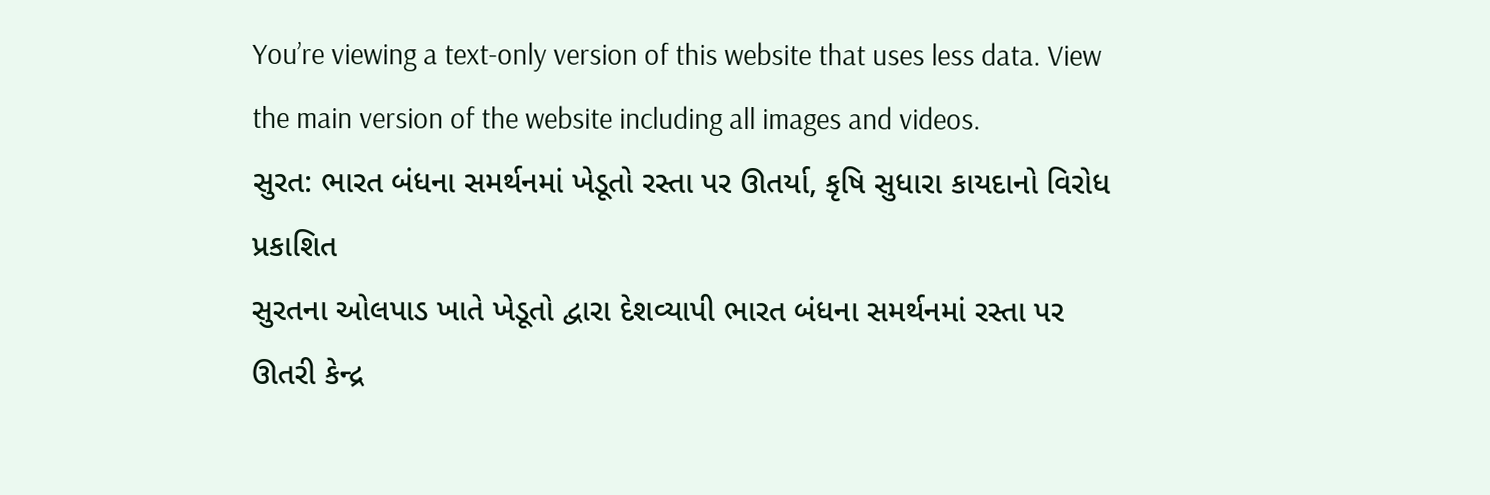You’re viewing a text-only version of this website that uses less data. View the main version of the website including all images and videos.
સુરત: ભારત બંધના સમર્થનમાં ખેડૂતો રસ્તા પર ઊતર્યા, કૃષિ સુધારા કાયદાનો વિરોધ
પ્રકાશિત
સુરતના ઓલપાડ ખાતે ખેડૂતો દ્વારા દેશવ્યાપી ભારત બંધના સમર્થનમાં રસ્તા પર ઊતરી કેન્દ્ર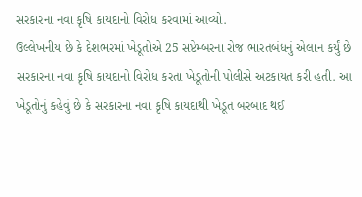સરકારના નવા કૃષિ કાયદાનો વિરોધ કરવામાં આવ્યો.
ઉલ્લેખનીય છે કે દેશભરમાં ખેડૂતોએ 25 સપ્ટેમ્બરના રોજ ભારતબંધનું એલાન કર્યું છે
સરકારના નવા કૃષિ કાયદાનો વિરોધ કરતા ખેડૂતોની પોલીસે અટકાયત કરી હતી. આ ખેડૂતોનું કહેવું છે કે સરકારના નવા કૃષિ કાયદાથી ખેડૂત બરબાદ થઈ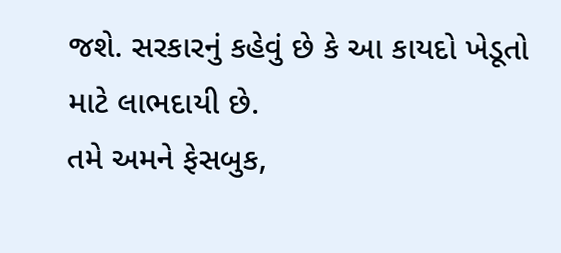જશે. સરકારનું કહેવું છે કે આ કાયદો ખેડૂતો માટે લાભદાયી છે.
તમે અમને ફેસબુક,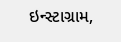ઇન્સ્ટાગ્રામ,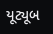યૂટ્યૂબ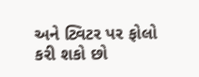અને ટ્વિટર પર ફોલો કરી શકો છો